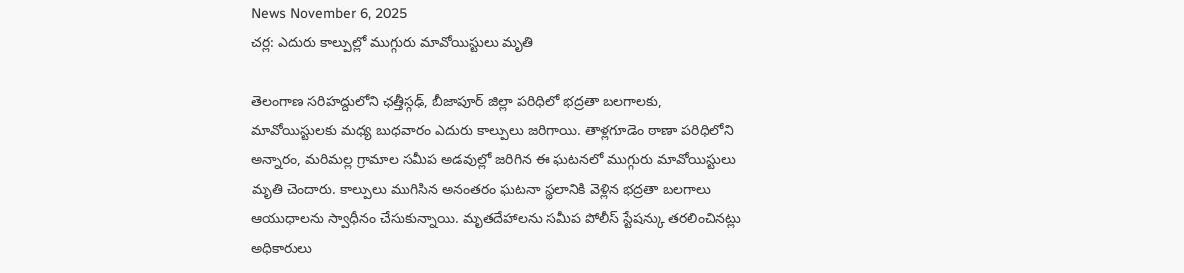News November 6, 2025
చర్ల: ఎదురు కాల్పుల్లో ముగ్గురు మావోయిస్టులు మృతి

తెలంగాణ సరిహద్దులోని ఛత్తీస్గఢ్, బీజాపూర్ జిల్లా పరిధిలో భద్రతా బలగాలకు, మావోయిస్టులకు మధ్య బుధవారం ఎదురు కాల్పులు జరిగాయి. తాళ్లగూడెం ఠాణా పరిధిలోని అన్నారం, మరిమల్ల గ్రామాల సమీప అడవుల్లో జరిగిన ఈ ఘటనలో ముగ్గురు మావోయిస్టులు మృతి చెందారు. కాల్పులు ముగిసిన అనంతరం ఘటనా స్థలానికి వెళ్లిన భద్రతా బలగాలు ఆయుధాలను స్వాధీనం చేసుకున్నాయి. మృతదేహాలను సమీప పోలీస్ స్టేషన్కు తరలించినట్లు అధికారులు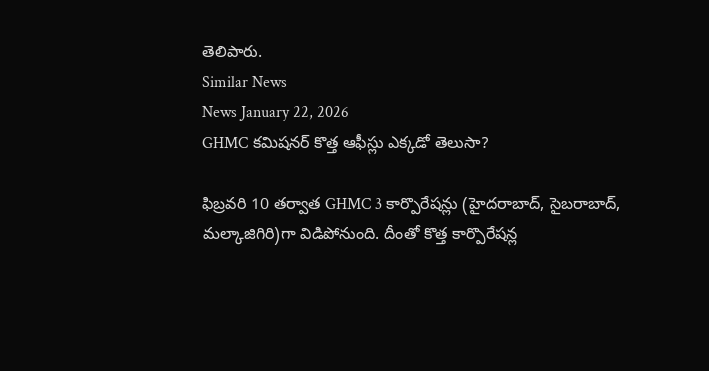తెలిపారు.
Similar News
News January 22, 2026
GHMC కమిషనర్ కొత్త ఆఫీస్లు ఎక్కడో తెలుసా?

ఫిబ్రవరి 10 తర్వాత GHMC 3 కార్పొరేషన్లు (హైదరాబాద్, సైబరాబాద్, మల్కాజిగిరి)గా విడిపోనుంది. దీంతో కొత్త కార్పొరేషన్ల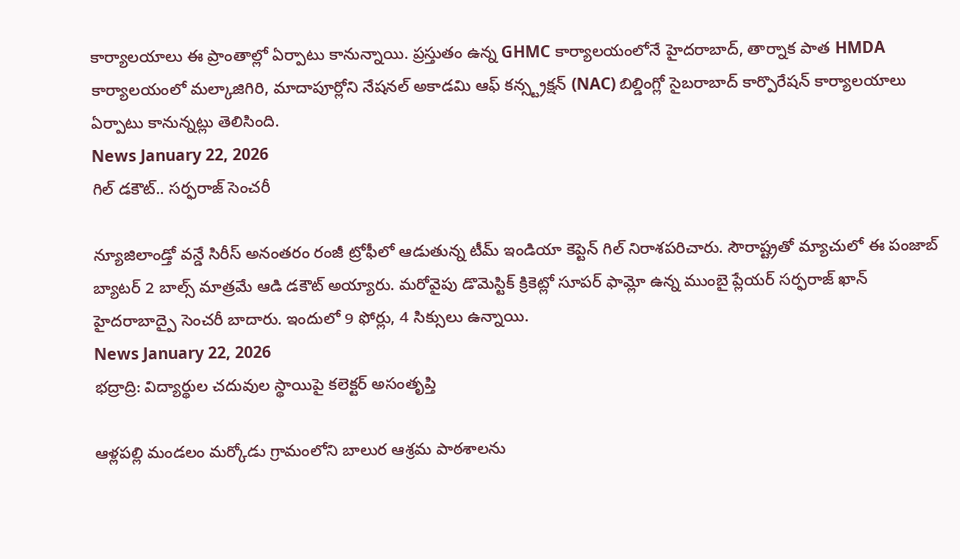కార్యాలయాలు ఈ ప్రాంతాల్లో ఏర్పాటు కానున్నాయి. ప్రస్తుతం ఉన్న GHMC కార్యాలయంలోనే హైదరాబాద్, తార్నాక పాత HMDA కార్యాలయంలో మల్కాజిగిరి, మాదాపూర్లోని నేషనల్ అకాడమి ఆఫ్ కన్స్ట్రక్షన్ (NAC) బిల్డింగ్లో సైబరాబాద్ కార్పొరేషన్ కార్యాలయాలు ఏర్పాటు కానున్నట్లు తెలిసింది.
News January 22, 2026
గిల్ డకౌట్.. సర్ఫరాజ్ సెంచరీ

న్యూజిలాండ్తో వన్డే సిరీస్ అనంతరం రంజీ ట్రోఫీలో ఆడుతున్న టీమ్ ఇండియా కెప్టెన్ గిల్ నిరాశపరిచారు. సౌరాష్ట్రతో మ్యాచులో ఈ పంజాబ్ బ్యాటర్ 2 బాల్స్ మాత్రమే ఆడి డకౌట్ అయ్యారు. మరోవైపు డొమెస్టిక్ క్రికెట్లో సూపర్ ఫామ్లో ఉన్న ముంబై ప్లేయర్ సర్ఫరాజ్ ఖాన్ హైదరాబాద్పై సెంచరీ బాదారు. ఇందులో 9 ఫోర్లు, 4 సిక్సులు ఉన్నాయి.
News January 22, 2026
భద్రాద్రి: విద్యార్థుల చదువుల స్థాయిపై కలెక్టర్ అసంతృప్తి

ఆళ్లపల్లి మండలం మర్కోడు గ్రామంలోని బాలుర ఆశ్రమ పాఠశాలను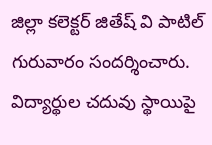జిల్లా కలెక్టర్ జితేష్ వి పాటిల్ గురువారం సందర్శించారు. విద్యార్థుల చదువు స్థాయిపై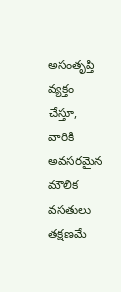అసంతృప్తి వ్యక్తం చేస్తూ, వారికి అవసరమైన మౌలిక వసతులు తక్షణమే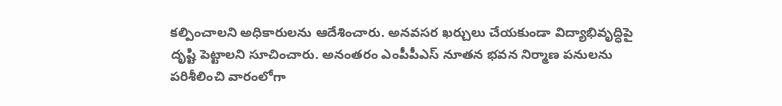కల్పించాలని అధికారులను ఆదేశించారు. అనవసర ఖర్చులు చేయకుండా విద్యాభివృద్ధిపై దృష్టి పెట్టాలని సూచించారు. అనంతరం ఎంపీపీఎస్ నూతన భవన నిర్మాణ పనులను పరిశీలించి వారంలోగా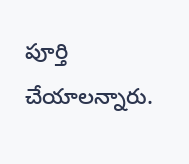పూర్తి చేయాలన్నారు.